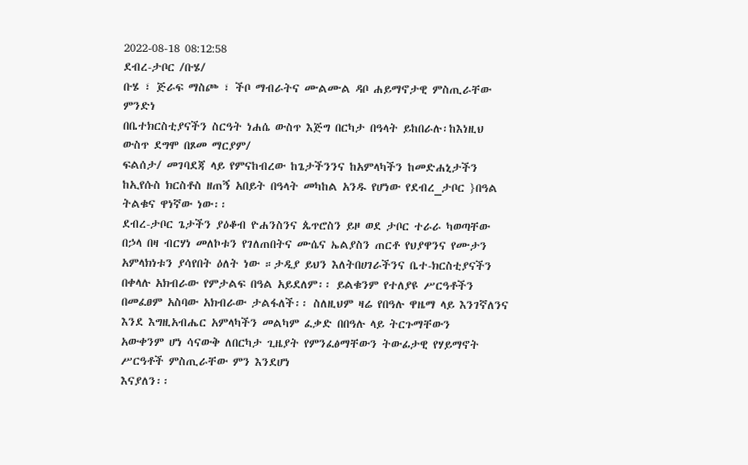2022-08-18 08:12:58
ደብረ-ታቦር /ቡሄ/
ቡሄ ፣ ጅራፍ ማስጮ ፣ ችቦ ማብራትና ሙልሙል ዳቦ ሐይማኖታዊ ምስጢራቸው ምንድነ
በቤተክርስቲያናችን ስርዓት ነሐሴ ውስጥ እጅግ በርካታ በዓላት ይከበራሉ፡ከእነዚህ ውስጥ ደግሞ በጾመ ማርያም/
ፍልሰታ/ መገባደጃ ላይ የምናከብረው ከጌታችንንና ከአምላካችን ከመድሐኒታችን ከኢየሱስ ክርስቶስ ዘጠኝ አበይት በዓላት መካከል አንዱ የሆነው የደብረ_ታቦር }በዓል ትልቁና ዋነኛው ነው፡፡
ደብረ-ታቦር ጌታችን ያዕቆብ ዮሐንስንና ጴጥሮስን ይዞ ወደ ታቦር ተራራ ካወጣቸው በኃላ በዛ ብርሃነ መለኮቱን የገለጠበትና ሙሴና ኤልያስን ጠርቶ የህያዋንና የሙታን
አምላክነቱን ያሳየበት ዕለት ነው ።ታዲያ ይህን እለትበሀገራችንና ቤተ-ክርስቲያናችን በቀላሉ አክብራው የምታልፍ በዓል አይደለም፡፡ ይልቁንም የተለያዩ ሥርዓቶችን በመፈፀም አስባው አክብራው ታልፋለች፡፡ ስለዚህም ዛሬ የበዓሉ ዋዜማ ላይ እንገኛለንና እንደ እግዚአብሔር አምላካችን መልካም ፈቃድ በበዓሉ ላይ ትርጉማቸውን
አውቀንም ሆነ ሳናውቅ ለበርካታ ጊዜያት የምንፈፅማቸውን ትውፊታዊ የሃይማኖት ሥርዓቶች ምስጢራቸው ምን እንደሆነ
እናያለን፡፡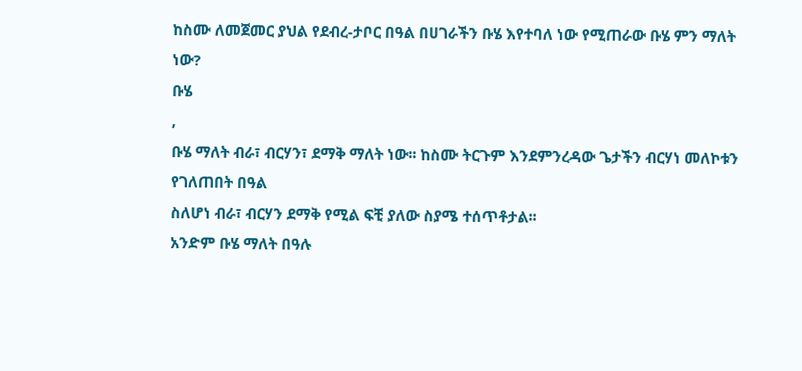ከስሙ ለመጀመር ያህል የደብረ-ታቦር በዓል በሀገራችን ቡሄ እየተባለ ነው የሚጠራው ቡሄ ምን ማለት ነው?
ቡሄ
,
ቡሄ ማለት ብራ፣ ብርሃን፣ ደማቅ ማለት ነው፡፡ ከስሙ ትርጉም እንደምንረዳው ጌታችን ብርሃነ መለኮቱን የገለጠበት በዓል
ስለሆነ ብራ፣ ብርሃን ደማቅ የሚል ፍቺ ያለው ስያሜ ተሰጥቶታል፡፡
አንድም ቡሄ ማለት በዓሉ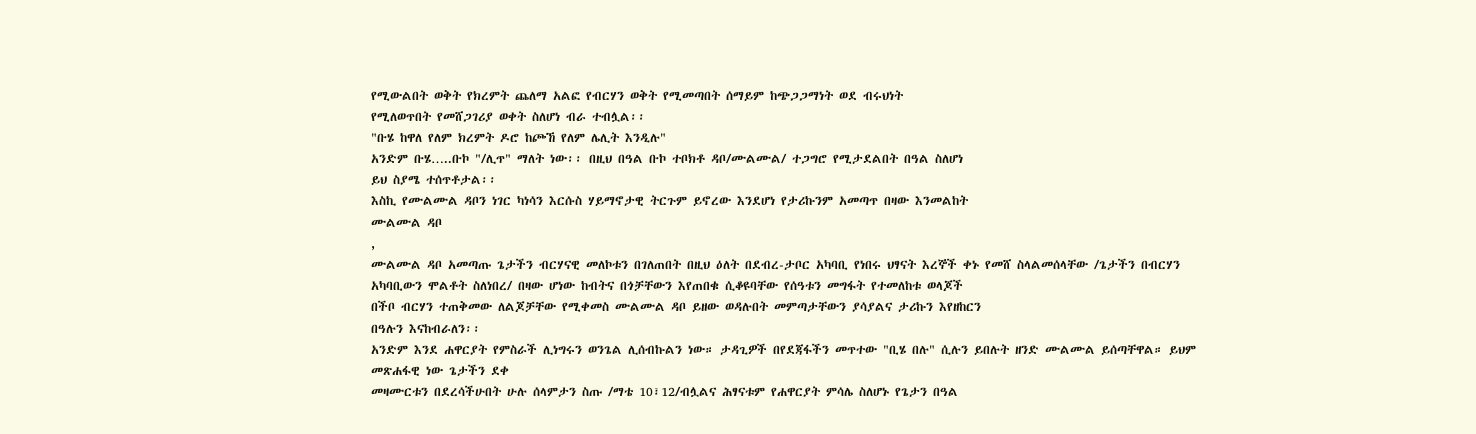የሚውልበት ወቅት የክረምት ጨለማ አልፎ የብርሃን ወቅት የሚመጣበት ሰማይም ከጭጋጋማነት ወደ ብሩህነት
የሚለወጥበት የመሸጋገሪያ ወቀት ስለሆነ ብራ ተብሏል፡፡
"ቡሄ ከዋለ የለም ክረምት ዶሮ ከጮኸ የለም ሌሊት እንዲሉ"
አንድም ቡሄ…..ቡኮ "/ሊጥ" ማለት ነው፡፡ በዚህ በዓል ቡኮ ተቦክቶ ዳቦ/ሙልሙል/ ተጋግሮ የሚታደልበት በዓል ስለሆነ
ይህ ስያሜ ተሰጥቶታል፡፡
እስኪ የሙልሙል ዳቦን ነገር ካነሳን እርሱስ ሃይማኖታዊ ትርጉም ይኖረው እንደሆነ የታሪኩንም አመጣጥ በዛው እንመልከት
ሙልሙል ዳቦ
,
ሙልሙል ዳቦ አመጣጡ ጌታችን ብርሃናዊ መለኮቱን በገለጠበት በዚህ ዕለት በደብረ-ታቦር አካባቢ የነበሩ ህፃናት እረኞች ቀኑ የመሸ ስላልመሰላቸው /ጌታችን በብርሃን
አካባቢውን ሞልቶት ስለነበረ/ በዛው ሆነው ከብትና በጎቻቸውን እየጠበቁ ሲቆዩባቸው የሰዓቱን መግፋት የተመለከቱ ወላጆች
በችቦ ብርሃን ተጠቅመው ለልጆቻቸው የሚቀመስ ሙልሙል ዳቦ ይዘው ወዳሉበት መምጣታቸውን ያሳያልና ታሪኩን እየዘከርን
በዓሉን እናከብራለን፡፡
አንድም እንደ ሐዋርያት የምስራች ሊነግሩን ወንጌል ሊሰብኩልን ነው። ታዳጊዎች በየደጃፋችን መጥተው "ቢሄ በሉ" ሲሉን ይበሉት ዘንድ ሙልሙል ይሰጣቸዋል። ይህም መጽሐፋዊ ነው ጌታችን ደቀ
መዛሙርቱን በደረሳችሁበት ሁሉ ሰላምታን ስጡ /ማቴ 10፣12/ብሏልና ሕፃናቱም የሐዋርያት ምሳሌ ስለሆኑ የጌታን በዓል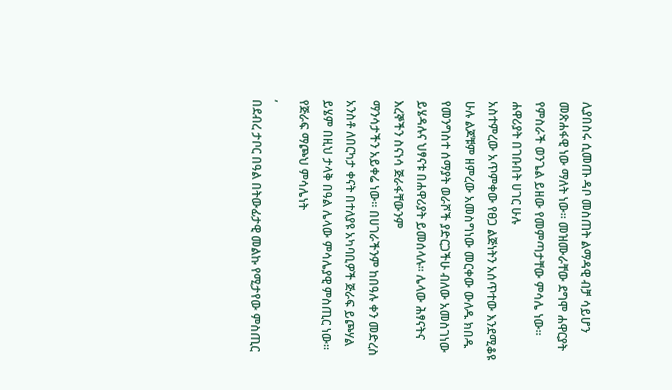ሊያበስሩ ሲመጡ ዳቦ መስጠት ልማዳዊ ብቻ ሳይሆን መጽሐፋዊ ነው ማለት ነው። መዝሙራቸው ደግሞ ሐዋርያት የምስራች ወንጌል ይዘው የመምጣታቸው ምሳሌ ነው፡፡ ሐዋሪያት በገቡበት ሀገር ሁሉ
አስተምረው አጥምቀው የፀጋ ልጅነትን አሰጥተው እንደሚቆዩ ሁሉ ልጆቹም ዘምረው አመስግነው መርቀው ውለዱ ክበዱ የመንግስተ ሰማያት ወራሾች ያድርጋችሁ ብለው አመስገነው ይሄዳሉና ህፃናቱ በሐዋሪያት ይመሰላሉ፡፡ ሌላው ሕፃናትና እረኞችን ስናነሳ ጅራፋቸውንም
ማንሳታችን አይቀሬ ነው፡፡ በሀገራችንም ከበዓሉ ቀን መድረስ አንስቶ ለበርካታ ቀናት በተለያዩ አካባቢዎች ጅራፍ ይጮሃል ይሄም በዚህ ታላቅ በዓል ሌላው ምሳሌያዊ ምስጢር ነው።
የጅራፍ ማጮህ ምሳሌነት
,
በደብረ ታቦር በዓል በትውፊታዊ መልኩ የሚታየው ምስጢር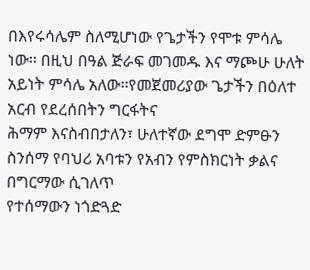በእየሩሳሌም ስለሚሆነው የጌታችን የሞቱ ምሳሌ ነው፡፡ በዚህ በዓል ጅራፍ መገመዱ እና ማጮሁ ሁለት አይነት ምሳሌ አለው፡፡የመጀመሪያው ጌታችን በዕለተ አርብ የደረሰበትን ግርፋትና
ሕማም እናስብበታለን፣ ሁለተኛው ደግሞ ድምፁን ስንሰማ የባህሪ አባቱን የአብን የምስክርነት ቃልና በግርማው ሲገለጥ
የተሰማውን ነጎድጓድ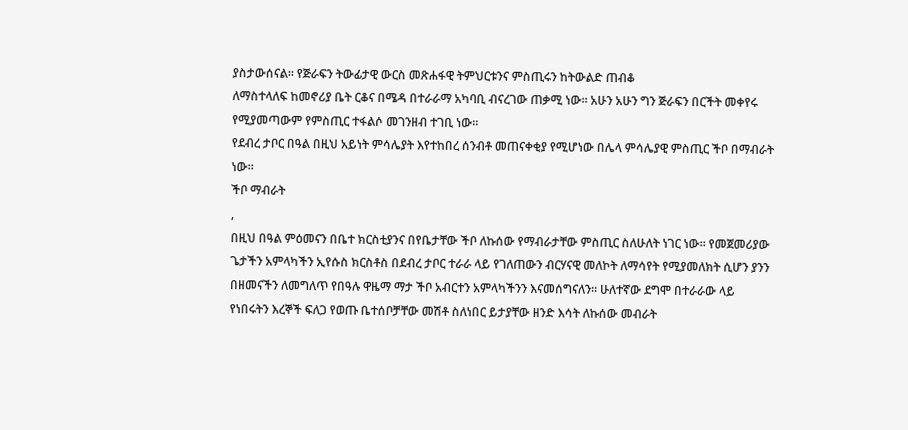ያስታውሰናል፡፡ የጅራፍን ትውፊታዊ ውርስ መጽሐፋዊ ትምህርቱንና ምስጢሩን ከትውልድ ጠብቆ
ለማስተላለፍ ከመኖሪያ ቤት ርቆና በሜዳ በተራራማ አካባቢ ብናረገው ጠቃሚ ነው፡፡ አሁን አሁን ግን ጅራፍን በርችት መቀየሩ
የሚያመጣውም የምስጢር ተፋልሶ መገንዘብ ተገቢ ነው፡፡
የደብረ ታቦር በዓል በዚህ አይነት ምሳሌያት እየተከበረ ሰንብቶ መጠናቀቂያ የሚሆነው በሌላ ምሳሌያዊ ምስጢር ችቦ በማብራት ነው።
ችቦ ማብራት
,
በዚህ በዓል ምዕመናን በቤተ ክርስቲያንና በየቤታቸው ችቦ ለኩሰው የማብራታቸው ምስጢር ስለሁለት ነገር ነው። የመጀመሪያው ጌታችን አምላካችን ኢየሱስ ክርስቶስ በደብረ ታቦር ተራራ ላይ የገለጠውን ብርሃናዊ መለኮት ለማሳየት የሚያመለክት ሲሆን ያንን በዘመናችን ለመግለጥ የበዓሉ ዋዜማ ማታ ችቦ አብርተን አምላካችንን እናመሰግናለን፡፡ ሁለተኛው ደግሞ በተራራው ላይ የነበሩትን እረኞች ፍለጋ የወጡ ቤተሰቦቻቸው መሽቶ ስለነበር ይታያቸው ዘንድ እሳት ለኩሰው መብራት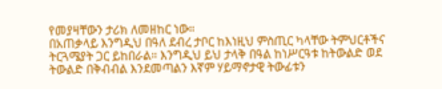የመያዛቸውን ታሪክ ለመዘከር ነው።
በአጠቃላይ እንግዲህ በዓለ ደብረ ታቦር ከእነዚህ ምስጢር ካላቸው ትምህርቶችና ትርጓሜያት ጋር ይከበራል። እንግዲህ ይህ ታላቅ በዓል ከነሥርዓቱ ከትውልድ ወደ ትውልድ በቅብብል እንደመጣልን እኛም ሃይማኖታዊ ትውፊቱን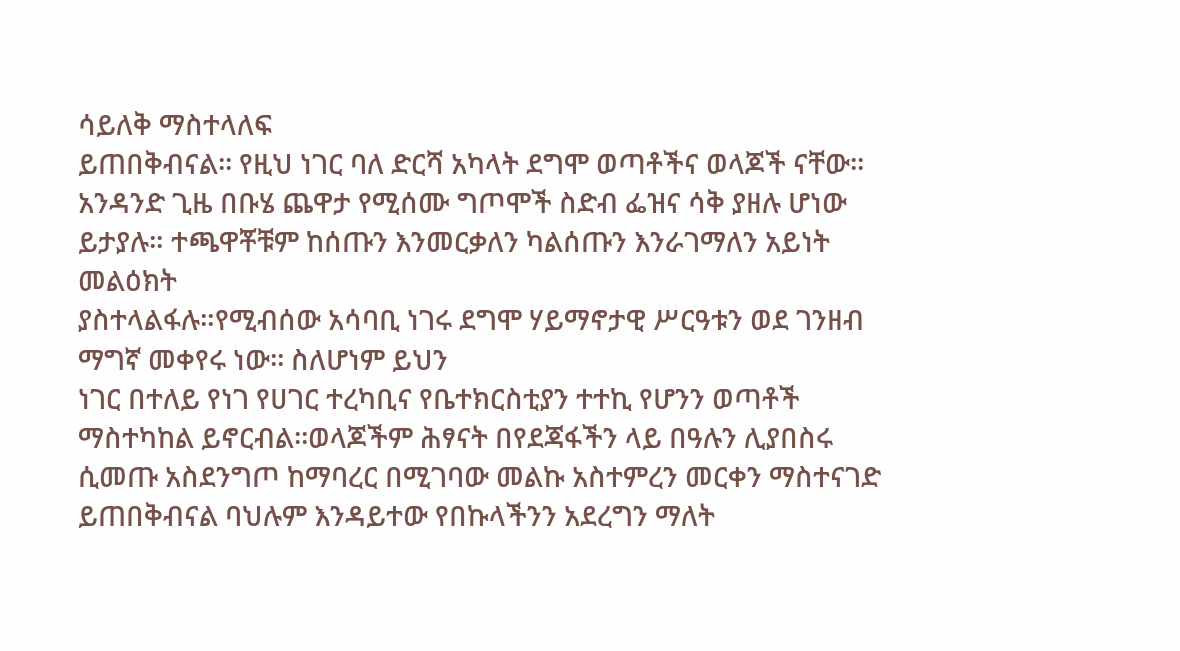ሳይለቅ ማስተላለፍ
ይጠበቅብናል፡፡ የዚህ ነገር ባለ ድርሻ አካላት ደግሞ ወጣቶችና ወላጆች ናቸው፡፡ አንዳንድ ጊዜ በቡሄ ጨዋታ የሚሰሙ ግጦሞች ስድብ ፌዝና ሳቅ ያዘሉ ሆነው ይታያሉ። ተጫዋቾቹም ከሰጡን እንመርቃለን ካልሰጡን እንራገማለን አይነት መልዕክት
ያስተላልፋሉ።የሚብሰው አሳባቢ ነገሩ ደግሞ ሃይማኖታዊ ሥርዓቱን ወደ ገንዘብ ማግኛ መቀየሩ ነው፡፡ ስለሆነም ይህን
ነገር በተለይ የነገ የሀገር ተረካቢና የቤተክርስቲያን ተተኪ የሆንን ወጣቶች ማስተካከል ይኖርብል፡፡ወላጆችም ሕፃናት በየደጃፋችን ላይ በዓሉን ሊያበስሩ ሲመጡ አስደንግጦ ከማባረር በሚገባው መልኩ አስተምረን መርቀን ማስተናገድ ይጠበቅብናል ባህሉም እንዳይተው የበኩላችንን አደረግን ማለት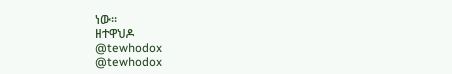ነው።
ዘተዋህዶ
@tewhodox
@tewhodox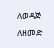ለወዳጅ ለዘመድ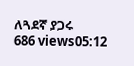ለጓደኛ ያጋሩ
686 views05:12